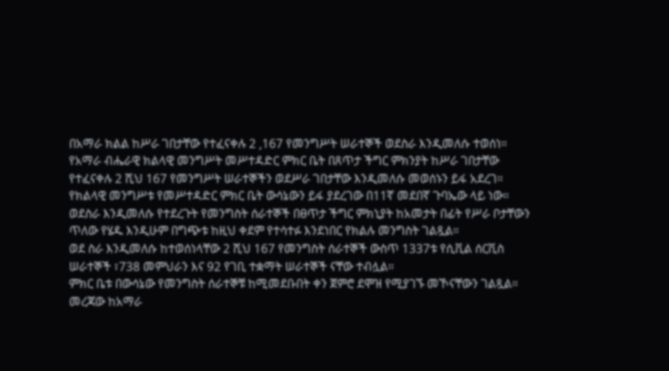በአማራ ክልል ከሥራ ገበታቸው የተፈናቀሉ 2 ,167 የመንግሥት ሠራተኞች ወደስራ እንዲመለሱ ተወሰነ።
የአማራ ብሔራዊ ክልላዊ መንግሥት መሥተዳድር ምክር ቤት በጸጥታ ችግር ምክንያት ከሥራ ገበታቸው የተፈናቀሉ 2 ሺህ 167 የመንግሥት ሠራተኞችን ወደሥራ ገበታቸው እንዲመለሱ መወሰኑን ይፋ አደረገ።
የክልላዊ መንግሥቱ የመሥተዳድር ምክር ቤት ውሳኔውን ይፋ ያደረገው በ11ኛ መደበኛ ጉባኤው ላይ ነው።
ወደስራ እንዲመለሱ የተደረጉት የመንግስት ሰራተኞች በፀጥታ ችግር ምክኒያት ከአመታት በፊት የሥራ ቦታቸውን ጥለው የሄዱ እንዲሁም በግጭቱ ከዚህ ቀደም የተሳተፉ እንደነበር የክልሉ መንግስት ገልጿል።
ወደ ስራ እንዲመለሱ ከተወሰነላቸው 2 ሺህ 167 የመንግስት ሰራተኞች ውስጥ 1337ቱ የሲቪል ሰርቪስ ሠራተኞች ፣738 መምህራን እና 92 የገቢ ተቋማት ሠራተኞች ናቸው ተብሏል።
ምክር ቤቱ በውሳኔው የመንግስት ሰራተኞቹ ከሚመደቡበት ቀን ጀምሮ ደሞዝ የሚያገኙ መኾናቸውን ገልጿል። መረጃው ከአማራ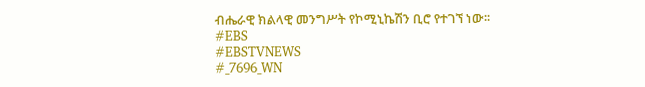ብሔራዊ ክልላዊ መንግሥት የኮሚኒኬሽን ቢሮ የተገኘ ነው፡፡
#EBS
#EBSTVNEWS
#_7696_WN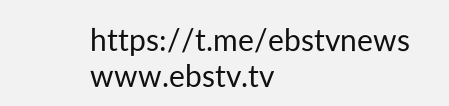https://t.me/ebstvnews
www.ebstv.tv